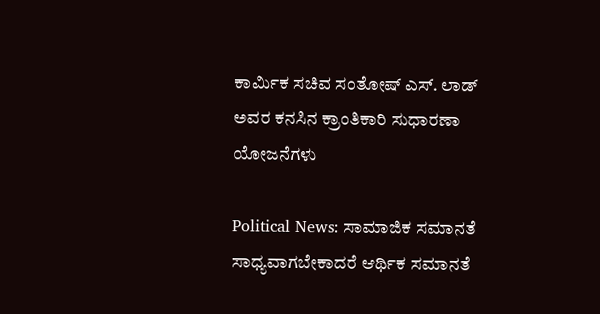ಕಾರ್ಮಿಕ ಸಚಿವ ಸಂತೋಷ್ ಎಸ್. ಲಾಡ್ ಅವರ ಕನಸಿನ ಕ್ರಾಂತಿಕಾರಿ ಸುಧಾರಣಾ ಯೋಜನೆಗಳು

Political News: ಸಾಮಾಜಿಕ ಸಮಾನತೆ ಸಾಧ್ಯವಾಗಬೇಕಾದರೆ ಆರ್ಥಿಕ ಸಮಾನತೆ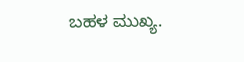ಬಹಳ ಮುಖ್ಯ.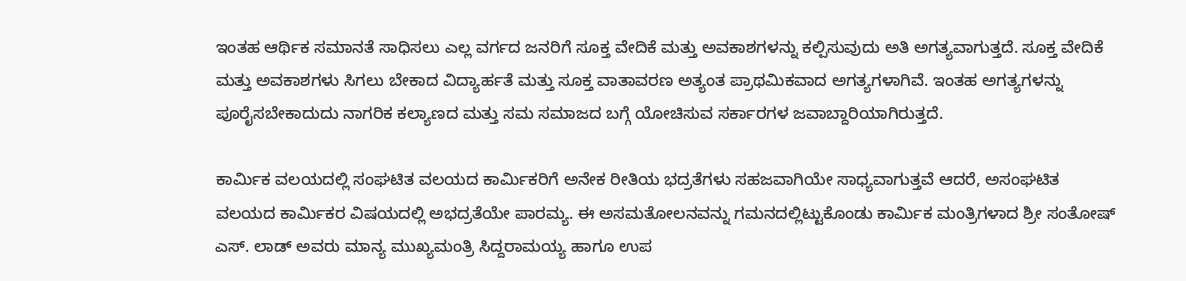ಇಂತಹ ಆರ್ಥಿಕ ಸಮಾನತೆ ಸಾಧಿಸಲು ಎಲ್ಲ ವರ್ಗದ ಜನರಿಗೆ ಸೂಕ್ತ ವೇದಿಕೆ ಮತ್ತು ಅವಕಾಶಗಳನ್ನು ಕಲ್ಪಿಸುವುದು ಅತಿ ಅಗತ್ಯವಾಗುತ್ತದೆ. ಸೂಕ್ತ ವೇದಿಕೆ ಮತ್ತು ಅವಕಾಶಗಳು ಸಿಗಲು ಬೇಕಾದ ವಿದ್ಯಾರ್ಹತೆ ಮತ್ತು ಸೂಕ್ತ ವಾತಾವರಣ ಅತ್ಯಂತ ಪ್ರಾಥಮಿಕವಾದ ಅಗತ್ಯಗಳಾಗಿವೆ. ಇಂತಹ ಅಗತ್ಯಗಳನ್ನು ಪೂರೈಸಬೇಕಾದುದು ನಾಗರಿಕ ಕಲ್ಯಾಣದ ಮತ್ತು ಸಮ ಸಮಾಜದ ಬಗ್ಗೆ ಯೋಚಿಸುವ ಸರ್ಕಾರಗಳ ಜವಾಬ್ದಾರಿಯಾಗಿರುತ್ತದೆ.

ಕಾರ್ಮಿಕ ವಲಯದಲ್ಲಿ ಸಂಘಟಿತ ವಲಯದ ಕಾರ್ಮಿಕರಿಗೆ ಅನೇಕ ರೀತಿಯ ಭದ್ರತೆಗಳು ಸಹಜವಾಗಿಯೇ ಸಾಧ್ಯವಾಗುತ್ತವೆ ಆದರೆ, ಅಸಂಘಟಿತ ವಲಯದ ಕಾರ್ಮಿಕರ ವಿಷಯದಲ್ಲಿ ಅಭದ್ರತೆಯೇ ಪಾರಮ್ಯ. ಈ ಅಸಮತೋಲನವನ್ನು ಗಮನದಲ್ಲಿಟ್ಟುಕೊಂಡು ಕಾರ್ಮಿಕ ಮಂತ್ರಿಗಳಾದ ಶ್ರೀ ಸಂತೋಷ್ ಎಸ್. ಲಾಡ್ ಅವರು ಮಾನ್ಯ ಮುಖ್ಯಮಂತ್ರಿ ಸಿದ್ದರಾಮಯ್ಯ ಹಾಗೂ ಉಪ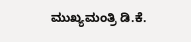ಮುಖ್ಯಮಂತ್ರಿ ಡಿ.ಕೆ.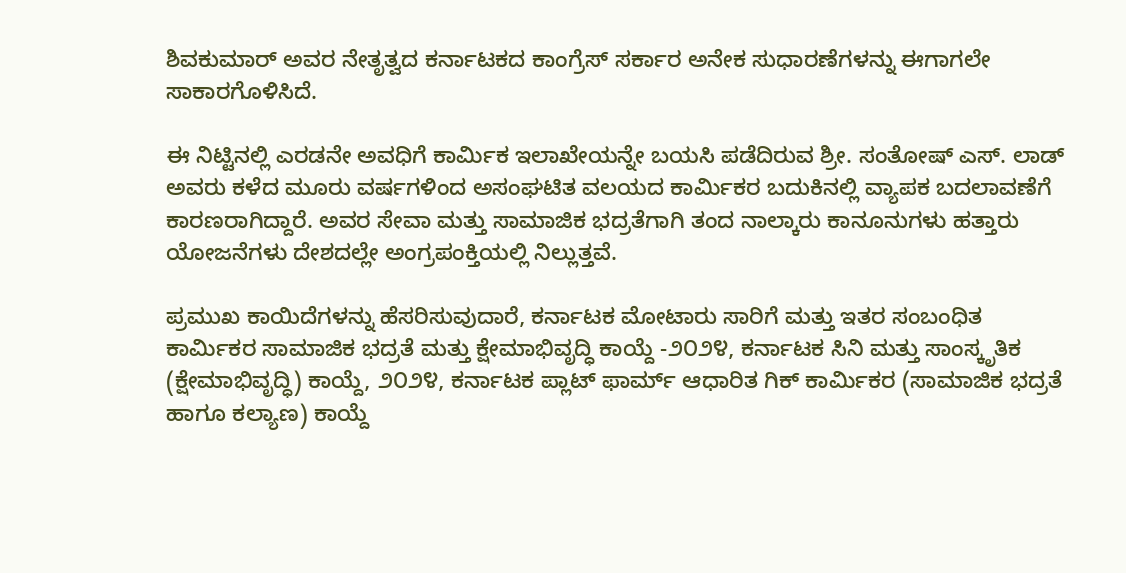ಶಿವಕುಮಾರ್ ಅವರ ನೇತೃತ್ವದ ಕರ್ನಾಟಕದ ಕಾಂಗ್ರೆಸ್ ಸರ್ಕಾರ ಅನೇಕ ಸುಧಾರಣೆಗಳನ್ನು ಈಗಾಗಲೇ ಸಾಕಾರಗೊಳಿಸಿದೆ.

ಈ ನಿಟ್ಟಿನಲ್ಲಿ ಎರಡನೇ ಅವಧಿಗೆ ಕಾರ್ಮಿಕ ಇಲಾಖೇಯನ್ನೇ ಬಯಸಿ ಪಡೆದಿರುವ ಶ್ರೀ. ಸಂತೋಷ್ ಎಸ್. ಲಾಡ್ ಅವರು ಕಳೆದ ಮೂರು ವರ್ಷಗಳಿಂದ ಅಸಂಘಟಿತ ವಲಯದ ಕಾರ್ಮಿಕರ ಬದುಕಿನಲ್ಲಿ ವ್ಯಾಪಕ ಬದಲಾವಣೆಗೆ ಕಾರಣರಾಗಿದ್ದಾರೆ. ಅವರ ಸೇವಾ ಮತ್ತು ಸಾಮಾಜಿಕ ಭದ್ರತೆಗಾಗಿ ತಂದ ನಾಲ್ಕಾರು ಕಾನೂನುಗಳು ಹತ್ತಾರು ಯೋಜನೆಗಳು ದೇಶದಲ್ಲೇ ಅಂಗ್ರಪಂಕ್ತಿಯಲ್ಲಿ ನಿಲ್ಲುತ್ತವೆ.

ಪ್ರಮುಖ ಕಾಯಿದೆಗಳನ್ನು ಹೆಸರಿಸುವುದಾರೆ, ಕರ್ನಾಟಕ ಮೋಟಾರು ಸಾರಿಗೆ ಮತ್ತು ಇತರ ಸಂಬಂಧಿತ ಕಾರ್ಮಿಕರ ಸಾಮಾಜಿಕ ಭದ್ರತೆ ಮತ್ತು ಕ್ಷೇಮಾಭಿವೃದ್ಧಿ ಕಾಯ್ದೆ -೨೦೨೪, ಕರ್ನಾಟಕ ಸಿನಿ ಮತ್ತು ಸಾಂಸ್ಕೃತಿಕ (ಕ್ಷೇಮಾಭಿವೃದ್ಧಿ) ಕಾಯ್ದೆ, ೨೦೨೪, ಕರ್ನಾಟಕ ಪ್ಲಾಟ್ ಫಾರ್ಮ್ ಆಧಾರಿತ ಗಿಕ್ ಕಾರ್ಮಿಕರ (ಸಾಮಾಜಿಕ ಭದ್ರತೆ ಹಾಗೂ ಕಲ್ಯಾಣ) ಕಾಯ್ದೆ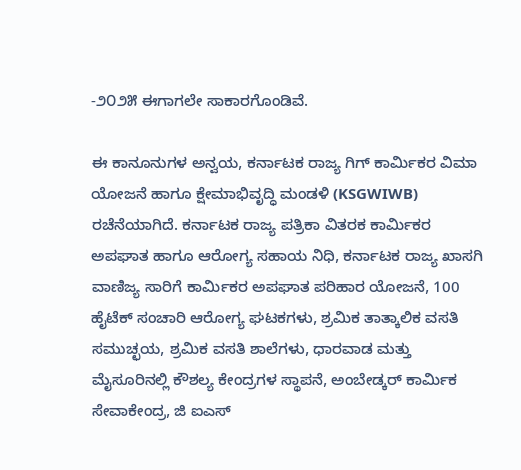-೨೦೨೫ ಈಗಾಗಲೇ ಸಾಕಾರಗೊಂಡಿವೆ.

ಈ ಕಾನೂನುಗಳ ಅನ್ವಯ, ಕರ್ನಾಟಕ ರಾಜ್ಯ ಗಿಗ್ ಕಾರ್ಮಿಕರ ವಿಮಾ ಯೋಜನೆ ಹಾಗೂ ಕ್ಷೇಮಾಭಿವೃದ್ಧಿ ಮಂಡಳಿ (KSGWIWB) ರಚೆನೆಯಾಗಿದೆ. ಕರ್ನಾಟಕ ರಾಜ್ಯ ಪತ್ರಿಕಾ ವಿತರಕ ಕಾರ್ಮಿಕರ ಅಪಘಾತ ಹಾಗೂ ಆರೋಗ್ಯ ಸಹಾಯ ನಿಧಿ, ಕರ್ನಾಟಕ ರಾಜ್ಯ ಖಾಸಗಿ ವಾಣಿಜ್ಯ ಸಾರಿಗೆ ಕಾರ್ಮಿಕರ ಅಪಘಾತ ಪರಿಹಾರ ಯೋಜನೆ, 100 ಹೈಟೆಕ್ ಸಂಚಾರಿ ಆರೋಗ್ಯ ಘಟಕಗಳು, ಶ್ರಮಿಕ ತಾತ್ಕಾಲಿಕ ವಸತಿ ಸಮುಚ್ಛಯ, ಶ್ರಮಿಕ ವಸತಿ ಶಾಲೆಗಳು, ಧಾರವಾಡ ಮತ್ತು ಮೈಸೂರಿನಲ್ಲಿ ಕೌಶಲ್ಯ ಕೇಂದ್ರಗಳ ಸ್ಥಾಪನೆ, ಅಂಬೇಡ್ಕರ್ ಕಾರ್ಮಿಕ ಸೇವಾಕೇಂದ್ರ, ಜಿ ಐಎಸ್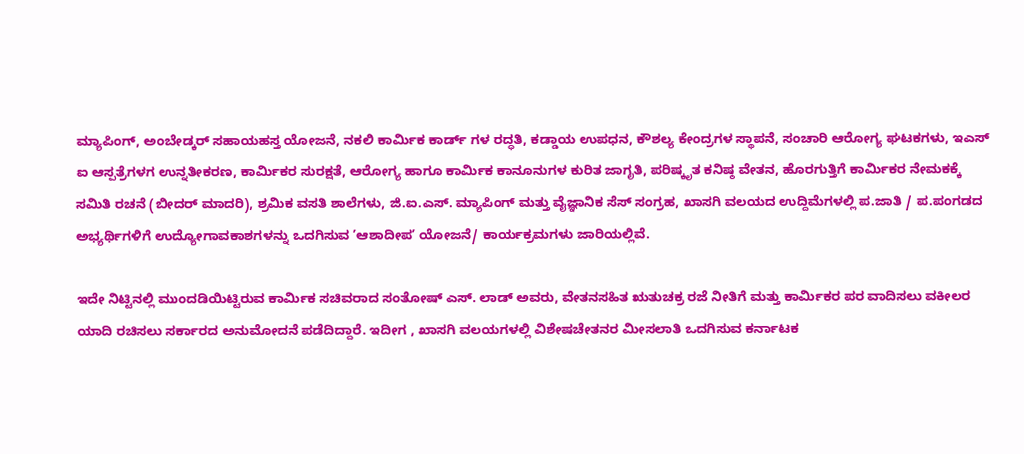ಮ್ಯಾಪಿಂಗ್, ಅಂಬೇಡ್ಕರ್ ಸಹಾಯಹಸ್ತ ಯೋಜನೆ, ನಕಲಿ ಕಾರ್ಮಿಕ ಕಾರ್ಡ್ ಗಳ ರದ್ಧತಿ, ಕಡ್ಡಾಯ ಉಪಧನ, ಕೌಶಲ್ಯ ಕೇಂದ್ರಗಳ ಸ್ಥಾಪನೆ, ಸಂಚಾರಿ ಆರೋಗ್ಯ ಘಟಕಗಳು, ಇಎಸ್ ಐ ಆಸ್ಪತ್ರೆಗಳಗ ಉನ್ನತೀಕರಣ, ಕಾರ್ಮಿಕರ ಸುರಕ್ಷತೆ, ಆರೋಗ್ಯ ಹಾಗೂ ಕಾರ್ಮಿಕ ಕಾನೂನುಗಳ ಕುರಿತ ಜಾಗೃತಿ, ಪರಿಷ್ಕೃತ ಕನಿಷ್ಠ ವೇತನ, ಹೊರಗುತ್ತಿಗೆ ಕಾರ್ಮಿಕರ ನೇಮಕಕ್ಕೆ ಸಮಿತಿ ರಚನೆ (ಬೀದ‌ರ್ ಮಾದರಿ), ಶ್ರಮಿಕ ವಸತಿ ಶಾಲೆಗಳು, ಜಿ.ಐ.ಎಸ್. ಮ್ಯಾಪಿಂಗ್ ಮತ್ತು ವೈಜ್ಞಾನಿಕ ಸೆಸ್ ಸಂಗ್ರಹ, ಖಾಸಗಿ ವಲಯದ ಉದ್ದಿಮೆಗಳಲ್ಲಿ ಪ.ಜಾತಿ / ಪ.ಪಂಗಡದ ಅಭ್ಯರ್ಥಿಗಳಿಗೆ ಉದ್ಯೋಗಾವಕಾಶಗಳನ್ನು ಒದಗಿಸುವ ʼಆಶಾದೀಪʼ ಯೋಜನೆ/ ಕಾರ್ಯಕ್ರಮಗಳು ಜಾರಿಯಲ್ಲಿವೆ.

ಇದೇ ನಿಟ್ಟಿನಲ್ಲಿ ಮುಂದಡಿಯಿಟ್ಟಿರುವ ಕಾರ್ಮಿಕ ಸಚಿವರಾದ ಸಂತೋಷ್ ಎಸ್. ಲಾಡ್ ಅವರು, ವೇತನಸಹಿತ ಋತುಚಕ್ರ ರಜೆ ನೀತಿಗೆ ಮತ್ತು ಕಾರ್ಮಿಕರ ಪರ ವಾದಿಸಲು ವಕೀಲರ ಯಾದಿ ರಚಿಸಲು ಸರ್ಕಾರದ ಅನುಮೋದನೆ ಪಡೆದಿದ್ದಾರೆ. ಇದೀಗ , ಖಾಸಗಿ ವಲಯಗಳಲ್ಲಿ ವಿಶೇಷಚೇತನರ ಮೀಸಲಾತಿ ಒದಗಿಸುವ ಕರ್ನಾಟಕ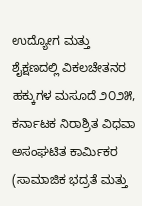ಉದ್ಯೋಗ ಮತ್ತು ಶೈಕ್ಷಣದಲ್ಲಿ ವಿಕಲಚೇತನರ ಹಕ್ಕುಗಳ ಮಸೂದೆ ೨೦೨೫, ಕರ್ನಾಟಕ ನಿರಾಶ್ರಿತ ವಿಧವಾ ಅಸಂಘಟಿತ ಕಾರ್ಮಿಕರ (ಸಾಮಾಜಿಕ ಭದ್ರತೆ ಮತ್ತು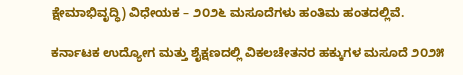ಕ್ಷೇಮಾಭಿವೃದ್ಧಿ) ವಿಧೇಯಕ – ೨೦೨೬ ಮಸೂದೆಗಳು ಹಂತಿಮ ಹಂತದಲ್ಲಿವೆ.

ಕರ್ನಾಟಕ ಉದ್ಯೋಗ ಮತ್ತು ಶೈಕ್ಷಣದಲ್ಲಿ ವಿಕಲಚೇತನರ ಹಕ್ಕುಗಳ ಮಸೂದೆ ೨೦೨೫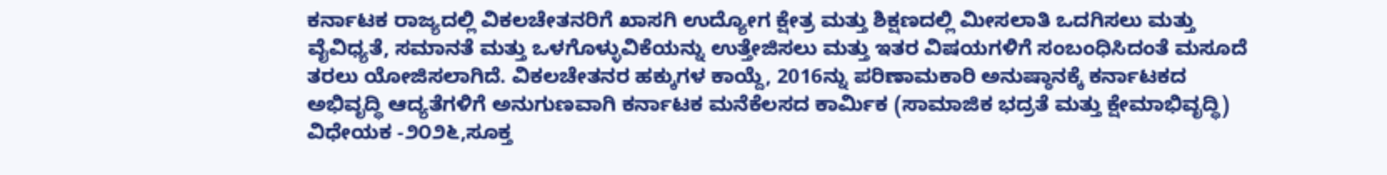ಕರ್ನಾಟಕ ರಾಜ್ಯದಲ್ಲಿ ವಿಕಲಚೇತನರಿಗೆ ಖಾಸಗಿ ಉದ್ಯೋಗ ಕ್ಷೇತ್ರ ಮತ್ತು ಶಿಕ್ಷಣದಲ್ಲಿ ಮೀಸಲಾತಿ ಒದಗಿಸಲು ಮತ್ತು ವೈವಿಧ್ಯತೆ, ಸಮಾನತೆ ಮತ್ತು ಒಳಗೊಳ್ಳುವಿಕೆಯನ್ನು ಉತ್ತೇಜಿಸಲು ಮತ್ತು ಇತರ ವಿಷಯಗಳಿಗೆ ಸಂಬಂಧಿಸಿದಂತೆ ಮಸೂದೆ ತರಲು ಯೋಜಿಸಲಾಗಿದೆ. ವಿಕಲಚೇತನರ ಹಕ್ಕುಗಳ ಕಾಯ್ದೆ, 2016ನ್ನು ಪರಿಣಾಮಕಾರಿ ಅನುಷ್ಠಾನಕ್ಕೆ ಕರ್ನಾಟಕದ ಅಭಿವೃದ್ಧಿ ಆದ್ಯತೆಗಳಿಗೆ ಅನುಗುಣವಾಗಿ ಕರ್ನಾಟಕ ಮನೆಕೆಲಸದ ಕಾರ್ಮಿಕ (ಸಾಮಾಜಿಕ ಭದ್ರತೆ ಮತ್ತು ಕ್ಷೇಮಾಭಿವೃದ್ಧಿ) ವಿಧೇಯಕ -೨೦೨೬,ಸೂಕ್ತ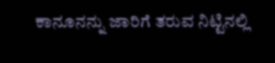ಕಾನೂನನ್ನು ಜಾರಿಗೆ ತರುವ ನಿಟ್ಟಿನಲ್ಲಿ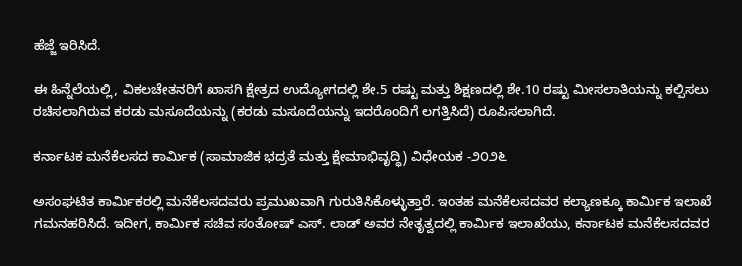ಹೆಜ್ಜೆ ಇರಿಸಿದೆ.

ಈ ಹಿನ್ನೆಲೆಯಲ್ಲಿ, ವಿಕಲಚೇತನರಿಗೆ ಖಾಸಗಿ ಕ್ಷೇತ್ರದ ಉದ್ಯೋಗದಲ್ಲಿ ಶೇ.5 ರಷ್ಟು ಮತ್ತು ಶಿಕ್ಷಣದಲ್ಲಿ ಶೇ.10 ರಷ್ಟು ಮೀಸಲಾತಿಯನ್ನು ಕಲ್ಪಿಸಲು ರಚಿಸಲಾಗಿರುವ ಕರಡು ಮಸೂದೆಯನ್ನು (ಕರಡು ಮಸೂದೆಯನ್ನು ಇದರೊಂದಿಗೆ ಲಗತ್ತಿಸಿದೆ) ರೂಪಿಸಲಾಗಿದೆ.

ಕರ್ನಾಟಕ ಮನೆಕೆಲಸದ ಕಾರ್ಮಿಕ (ಸಾಮಾಜಿಕ ಭದ್ರತೆ ಮತ್ತು ಕ್ಷೇಮಾಭಿವೃದ್ಧಿ) ವಿಧೇಯಕ -೨೦೨೬

ಅಸಂಘಟಿತ ಕಾರ್ಮಿಕರಲ್ಲಿ ಮನೆಕೆಲಸದವರು ಪ್ರಮುಖವಾಗಿ ಗುರುತಿಸಿಕೊಳ್ಳುತ್ತಾರೆ. ಇಂತಹ ಮನೆಕೆಲಸದವರ ಕಲ್ಯಾಣಕ್ಕೂ ಕಾರ್ಮಿಕ ಇಲಾಖೆ ಗಮನಹರಿಸಿದೆ. ಇದೀಗ, ಕಾರ್ಮಿಕ ಸಚಿವ ಸಂತೋಷ್ ಎಸ್. ಲಾಡ್ ಅವರ ನೇತೃತ್ವದಲ್ಲಿ ಕಾರ್ಮಿಕ ಇಲಾಖೆಯು, ಕರ್ನಾಟಕ ಮನೆಕೆಲಸದವರ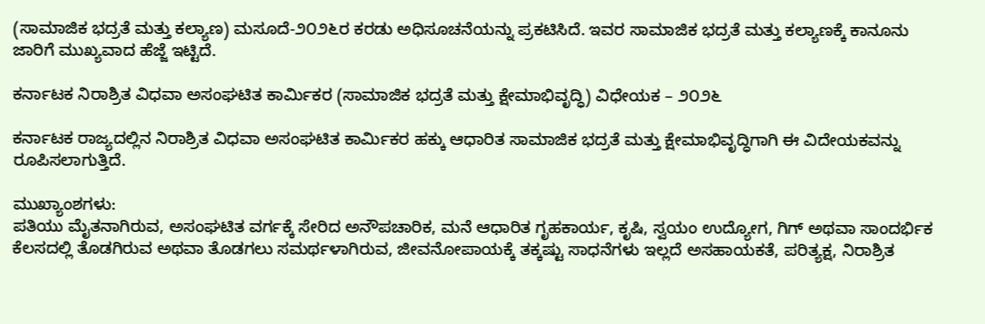(ಸಾಮಾಜಿಕ ಭದ್ರತೆ ಮತ್ತು ಕಲ್ಯಾಣ) ಮಸೂದೆ-೨೦೨೬ರ ಕರಡು ಅಧಿಸೂಚನೆಯನ್ನು ಪ್ರಕಟಿಸಿದೆ. ಇವರ ಸಾಮಾಜಿಕ ಭದ್ರತೆ ಮತ್ತು ಕಲ್ಯಾಣಕ್ಕೆ ಕಾನೂನು ಜಾರಿಗೆ ಮುಖ್ಯವಾದ ಹೆಜ್ಜೆ ಇಟ್ಟಿದೆ.

ಕರ್ನಾಟಕ ನಿರಾಶ್ರಿತ ವಿಧವಾ ಅಸಂಘಟಿತ ಕಾರ್ಮಿಕರ (ಸಾಮಾಜಿಕ ಭದ್ರತೆ ಮತ್ತು ಕ್ಷೇಮಾಭಿವೃದ್ಧಿ) ವಿಧೇಯಕ – ೨೦೨೬

ಕರ್ನಾಟಕ ರಾಜ್ಯದಲ್ಲಿನ ನಿರಾಶ್ರಿತ ವಿಧವಾ ಅಸಂಘಟಿತ ಕಾರ್ಮಿಕರ ಹಕ್ಕು ಆಧಾರಿತ ಸಾಮಾಜಿಕ ಭದ್ರತೆ ಮತ್ತು ಕ್ಷೇಮಾಭಿವೃದ್ಧಿಗಾಗಿ ಈ ವಿದೇಯಕವನ್ನು ರೂಪಿಸಲಾಗುತ್ತಿದೆ.

ಮುಖ್ಯಾಂಶಗಳು:
ಪತಿಯು ಮೈತನಾಗಿರುವ, ಅಸಂಘಟಿತ ವರ್ಗಕ್ಕೆ ಸೇರಿದ ಅನೌಪಚಾರಿಕ, ಮನೆ ಆಧಾರಿತ ಗೃಹಕಾರ್ಯ, ಕೃಷಿ, ಸ್ವಯಂ ಉದ್ಯೋಗ, ಗಿಗ್ ಅಥವಾ ಸಾಂದರ್ಭಿಕ ಕೆಲಸದಲ್ಲಿ ತೊಡಗಿರುವ ಅಥವಾ ತೊಡಗಲು ಸಮರ್ಥಳಾಗಿರುವ, ಜೀವನೋಪಾಯಕ್ಕೆ ತಕ್ಕಷ್ಟು ಸಾಧನೆಗಳು ಇಲ್ಲದೆ ಅಸಹಾಯಕತೆ, ಪರಿತ್ಯಕ್ಷ, ನಿರಾಶ್ರಿತ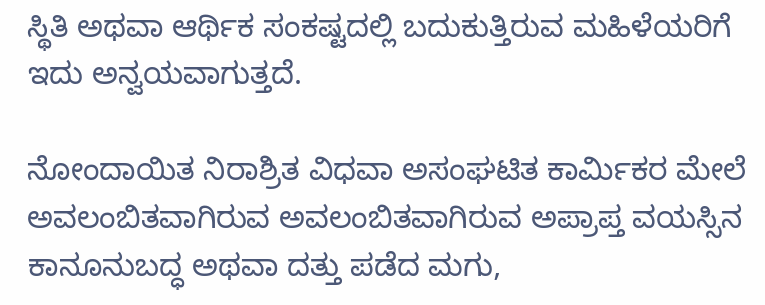ಸ್ಥಿತಿ ಅಥವಾ ಆರ್ಥಿಕ ಸಂಕಷ್ಟದಲ್ಲಿ ಬದುಕುತ್ತಿರುವ ಮಹಿಳೆಯರಿಗೆ ಇದು ಅನ್ವಯವಾಗುತ್ತದೆ.

ನೋಂದಾಯಿತ ನಿರಾಶ್ರಿತ ವಿಧವಾ ಅಸಂಘಟಿತ ಕಾರ್ಮಿಕರ ಮೇಲೆ ಅವಲಂಬಿತವಾಗಿರುವ ಅವಲಂಬಿತವಾಗಿರುವ ಅಪ್ರಾಪ್ತ ವಯಸ್ಸಿನ ಕಾನೂನುಬದ್ಧ ಅಥವಾ ದತ್ತು ಪಡೆದ ಮಗು,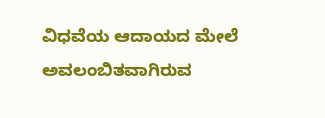ವಿಧವೆಯ ಆದಾಯದ ಮೇಲೆ ಅವಲಂಬಿತವಾಗಿರುವ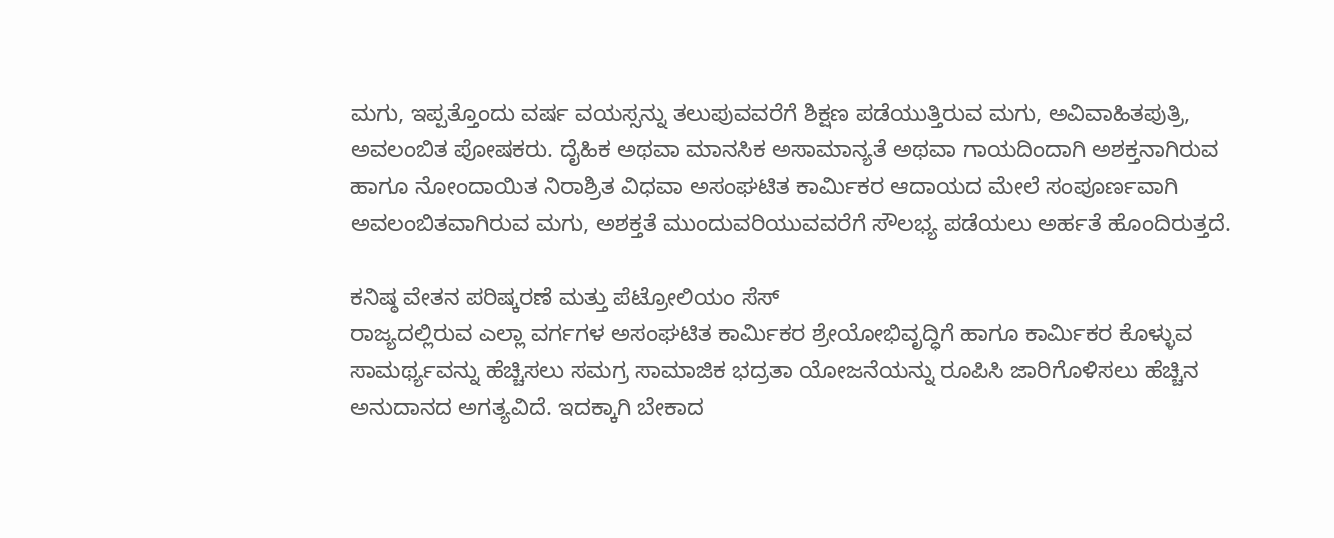ಮಗು, ಇಪ್ಪತ್ತೊಂದು ವರ್ಷ ವಯಸ್ಸನ್ನು ತಲುಪುವವರೆಗೆ ಶಿಕ್ಷಣ ಪಡೆಯುತ್ತಿರುವ ಮಗು, ಅವಿವಾಹಿತಪುತ್ರಿ, ಅವಲಂಬಿತ ಪೋಷಕರು. ದೈಹಿಕ ಅಥವಾ ಮಾನಸಿಕ ಅಸಾಮಾನ್ಯತೆ ಅಥವಾ ಗಾಯದಿಂದಾಗಿ ಅಶಕ್ತನಾಗಿರುವ ಹಾಗೂ ನೋಂದಾಯಿತ ನಿರಾಶ್ರಿತ ವಿಧವಾ ಅಸಂಘಟಿತ ಕಾರ್ಮಿಕರ ಆದಾಯದ ಮೇಲೆ ಸಂಪೂರ್ಣವಾಗಿ ಅವಲಂಬಿತವಾಗಿರುವ ಮಗು, ಅಶಕ್ತತೆ ಮುಂದುವರಿಯುವವರೆಗೆ ಸೌಲಭ್ಯ ಪಡೆಯಲು ಅರ್ಹತೆ ಹೊಂದಿರುತ್ತದೆ.

ಕನಿಷ್ಠ ವೇತನ ಪರಿಷ್ಕರಣೆ ಮತ್ತು ಪೆಟ್ರೋಲಿಯಂ ಸೆಸ್
ರಾಜ್ಯದಲ್ಲಿರುವ ಎಲ್ಲಾ ವರ್ಗಗಳ ಅಸಂಘಟಿತ ಕಾರ್ಮಿಕರ ಶ್ರೇಯೋಭಿವೃದ್ಧಿಗೆ ಹಾಗೂ ಕಾರ್ಮಿಕರ ಕೊಳ್ಳುವ ಸಾಮರ್ಥ್ಯವನ್ನು ಹೆಚ್ಚಿಸಲು ಸಮಗ್ರ ಸಾಮಾಜಿಕ ಭದ್ರತಾ ಯೋಜನೆಯನ್ನು ರೂಪಿಸಿ ಜಾರಿಗೊಳಿಸಲು ಹೆಚ್ಚಿನ ಅನುದಾನದ ಅಗತ್ಯವಿದೆ. ಇದಕ್ಕಾಗಿ ಬೇಕಾದ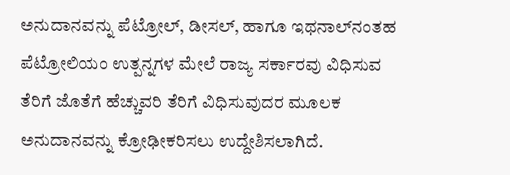ಅನುದಾನವನ್ನು ಪೆಟ್ರೋಲ್, ಡೀಸಲ್, ಹಾಗೂ ಇಥನಾಲ್‌ನಂತಹ ಪೆಟ್ರೋಲಿಯಂ ಉತ್ಪನ್ನಗಳ ಮೇಲೆ ರಾಜ್ಯ ಸರ್ಕಾರವು ವಿಧಿಸುವ ತೆರಿಗೆ ಜೊತೆಗೆ ಹೆಚ್ಚುವರಿ ತೆರಿಗೆ ವಿಧಿಸುವುದರ ಮೂಲಕ ಅನುದಾನವನ್ನು ಕ್ರೋಢೀಕರಿಸಲು ಉದ್ದೇಶಿಸಲಾಗಿದೆ.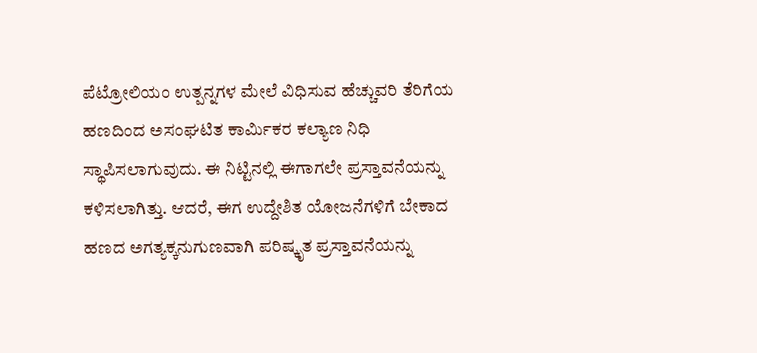ಪೆಟ್ರೋಲಿಯಂ ಉತ್ಪನ್ನಗಳ ಮೇಲೆ ವಿಧಿಸುವ ಹೆಚ್ಚುವರಿ ತೆರಿಗೆಯ ಹಣದಿಂದ ಅಸಂಘಟಿತ ಕಾರ್ಮಿಕರ ಕಲ್ಯಾಣ ನಿಧಿ ಸ್ಥಾಪಿಸಲಾಗುವುದು. ಈ ನಿಟ್ಟಿನಲ್ಲಿ ಈಗಾಗಲೇ ಪ್ರಸ್ತಾವನೆಯನ್ನು ಕಳಿಸಲಾಗಿತ್ತು. ಆದರೆ, ಈಗ ಉದ್ದೇಶಿತ ಯೋಜನೆಗಳಿಗೆ ಬೇಕಾದ ಹಣದ ಅಗತ್ಯಕ್ಕನುಗುಣವಾಗಿ ಪರಿಷ್ಕೃತ ಪ್ರಸ್ತಾವನೆಯನ್ನು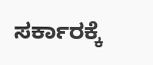ಸರ್ಕಾರಕ್ಕೆ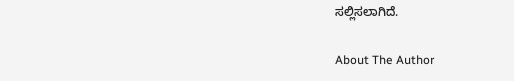ಸಲ್ಲಿಸಲಾಗಿದೆ.

About The Author